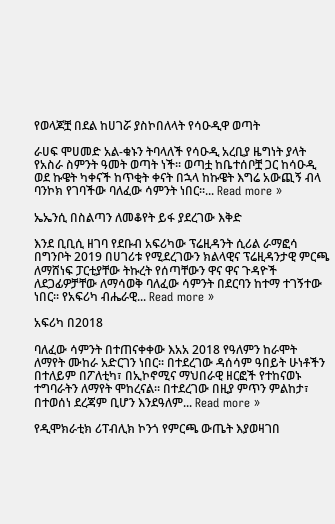የወላጆቿ በደል ከሀገሯ ያስኮበለላት የሳዑዲዋ ወጣት

ራሀፍ ሞሀመድ አል-ቁኑን ትባላለች የሳዑዲ አረቢያ ዜግነት ያላት የአስራ ስምንት ዓመት ወጣት ነች፡፡ ወጣቷ ከቤተሰቦቿ ጋር ከሳዑዲ ወደ ኩዌት ካቀናች ከጥቂት ቀናት በኋላ ከኩዌት እግሬ አውጪኝ ብላ ባንኮክ የገባችው ባለፈው ሳምንት ነበር፡፡... Read more »

ኤኤንሲ በስልጣን ለመቆየት ይፋ ያደረገው እቅድ

እንደ ቢቢሲ ዘገባ የደቡብ አፍሪካው ፕሬዚዳንት ሲሪል ራማፎሳ በግንቦት 2019 በሀገሪቱ የሚደረገውን ክልላዊና ፕሬዚዳንታዊ ምርጫ ለማሸነፍ ፓርቲያቸው ትኩረት የሰጣቸውን ዋና ዋና ጉዳዮች ለደጋፊዎቻቸው ለማሳወቅ ባለፈው ሳምንት በደርባን ከተማ ተገኝተው ነበር፡፡ የአፍሪካ ብሔራዊ... Read more »

አፍሪካ በ2018

ባለፈው ሳምንት በተጠናቀቀው እአአ 2018 የዓለምን ከራሞት ለማየት ሙከራ አድርገን ነበር፡፡ በተደረገው ዳሰሳም ዓበይት ሁነቶችን በተለይም በፖለቲካ፣ በኢኮኖሚና ማህበራዊ ዘርፎች የተከናወኑ ተግባራትን ለማየት ሞከረናል። በተደረገው በዚያ ምጥን ምልከታ፣ በተወሰነ ደረጃም ቢሆን እንደዓለም... Read more »

የዲሞክራቲክ ሪፐብሊክ ኮንጎ የምርጫ ውጤት እያወዛገበ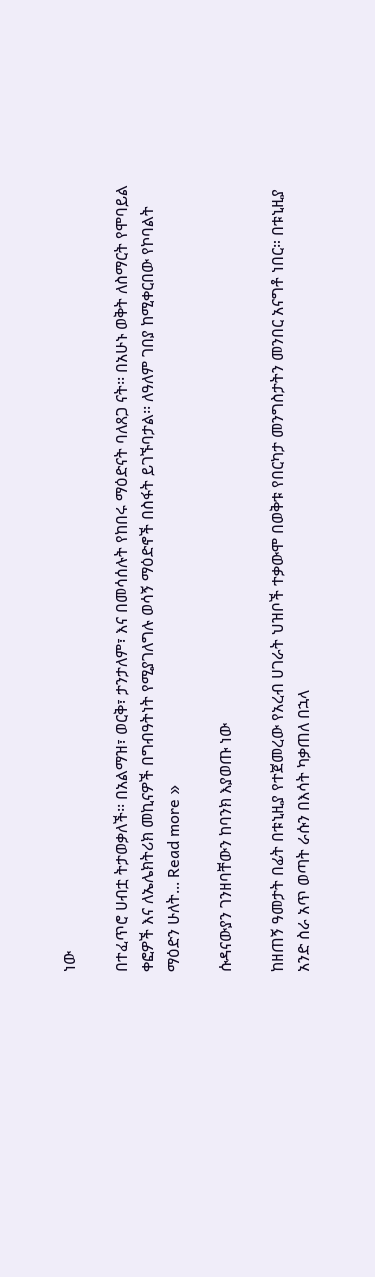ነው

በተፈጥሮ ሀብቷ ትታወቃለች፡፡ በአልማዝ፣ ወርቅ፣ ታንታለም፣ እና በመሳሰሉት የከበሩ ማዕድናት ባለጸጋ ናት፡፡ በአሁኑ ወቅት ለስማርት የሞባይል ቀፎዎች እና ለኤሌክትሪክ መኪናዎች በግብዓትነት የሚያገለግሉ ወሳኝ ማዕድኖች በስፋት ይገኙባታል፡፡ ለዓለም ገበያ ከሚቀርበው የኮባልት ማዕድን ሁለት... Read more »

ሱዳናውያን ገንዘባቸውን ከባንክ እያወጡ ነው

ከዘጠኝ ዓመታት በፊት በቱኒዚያ የተጀመረው የአረብ ሀገራት ህዝቦች ተቃውሞ በወቅቱ የበርካታ መንግስታትን መንበር አናግቶ ነበር። በቱኒዚያ አንድ ስራ አጥ ወጣት ራሱን በእሳት ካቃጠለ በኋላ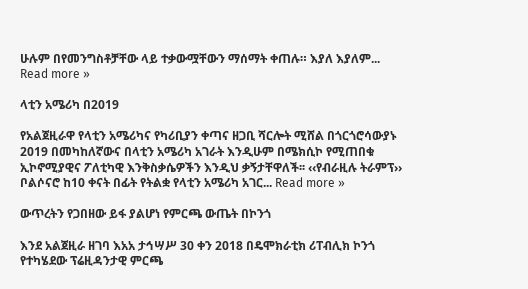ሁሉም በየመንግስቶቻቸው ላይ ተቃውሟቸውን ማሰማት ቀጠሉ። እያለ እያለም... Read more »

ላቲን አሜሪካ በ2019

የአልጀዚራዋ የላቲን አሜሪካና የካሪቢያን ቀጣና ዘጋቢ ሻርሎት ሚሸል በጎርጎሮሳውያኑ 2019 በመካከለኛውና በላቲን አሜሪካ አገራት እንዲሁም በሜክሲኮ የሚጠበቁ ኢኮኖሚያዊና ፖለቲካዊ እንቅስቃሴዎችን እንዲህ ቃኝታቸዋለች፡፡ ‹‹የብራዚሉ ትራምፕ›› ቦልሶናሮ ከ10 ቀናት በፊት የትልቋ የላቲን አሜሪካ አገር... Read more »

ውጥረትን የጋበዘው ይፋ ያልሆነ የምርጫ ውጤት በኮንጎ

እንደ አልጀዚራ ዘገባ እአአ ታኅሣሥ 30 ቀን 2018 በዴሞክራቲክ ሪፐብሊክ ኮንጎ የተካሄደው ፕሬዚዳንታዊ ምርጫ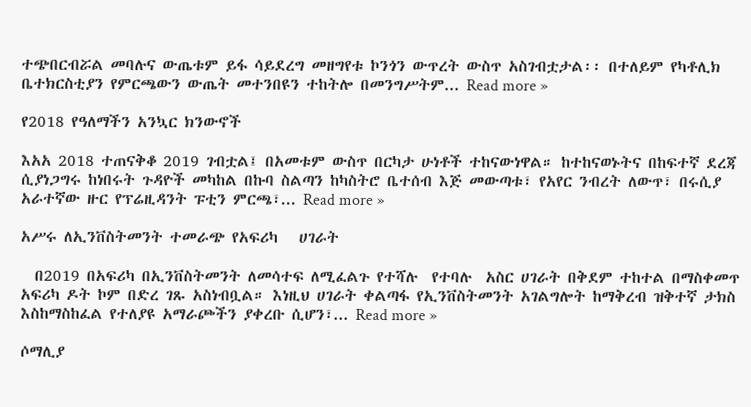ተጭበርብሯል መባሉና ውጤቱም ይፋ ሳይደረግ መዘግየቱ ኮንጎን ውጥረት ውስጥ አስገብቷታል፡፡ በተለይም የካቶሊክ ቤተክርስቲያን የምርጫውን ውጤት መተንበዩን ተከትሎ በመንግሥትም... Read more »

የ2018 የዓለማችን አንኳር ክንውኖች

እአአ 2018 ተጠናቅቆ 2019 ገብቷል፤ በአመቱም ውስጥ በርካታ ሁነቶች ተከናውነዋል። ከተከናወኑትና በከፍተኛ ደረጃ ሲያነጋግሩ ከነበሩት ጉዳዮች መካከል በኩባ ስልጣን ከካስትሮ ቤተሰብ እጅ መውጣቱ፣ የአየር ንብረት ለውጥ፣ በሩሲያ አራተኛው ዙር የፕሬዚዳንት ፑቲን ምርጫ፣... Read more »

አሥሩ ለኢንቨስትመንት ተመራጭ የአፍሪካ   ሀገራት

  በ2019 በአፍሪካ በኢንቨስትመንት ለመሳተፍ ለሚፈልጉ የተሻሉ  የተባሉ  አስር ሀገራት በቅደም ተከተል በማስቀመጥ አፍሪካ ዶት ኮም በድረ ገጹ አስነብቧል። እነዚህ ሀገራት ቀልጣፋ የኢንቨስትመንት አገልግሎት ከማቅረብ ዝቅተኛ ታክስ እስከማስከፈል የተለያዩ አማራጮችን ያቀረቡ ሲሆን፣... Read more »

ሶማሊያ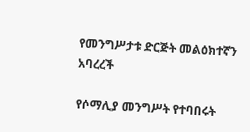የመንግሥታቱ ድርጅት መልዕክተኛን አባረረች

የሶማሊያ መንግሥት የተባበሩት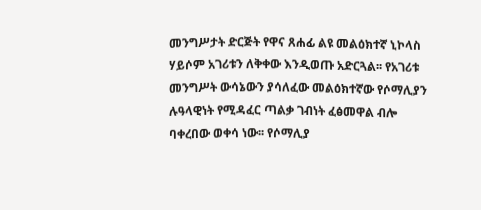መንግሥታት ድርጅት የዋና ጸሐፊ ልዩ መልዕክተኛ ኒኮላስ ሃይሶም አገሪቱን ለቅቀው እንዲወጡ አድርጓል፡፡ የአገሪቱ መንግሥት ውሳኔውን ያሳለፈው መልዕክተኛው የሶማሊያን ሉዓላዊነት የሚዳፈር ጣልቃ ገብነት ፈፅመዋል ብሎ ባቀረበው ወቀሳ ነው፡፡ የሶማሊያ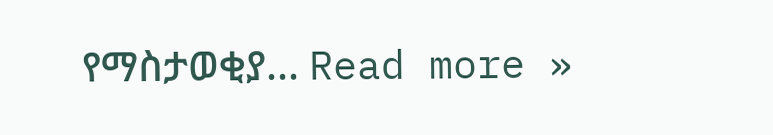የማስታወቂያ... Read more »